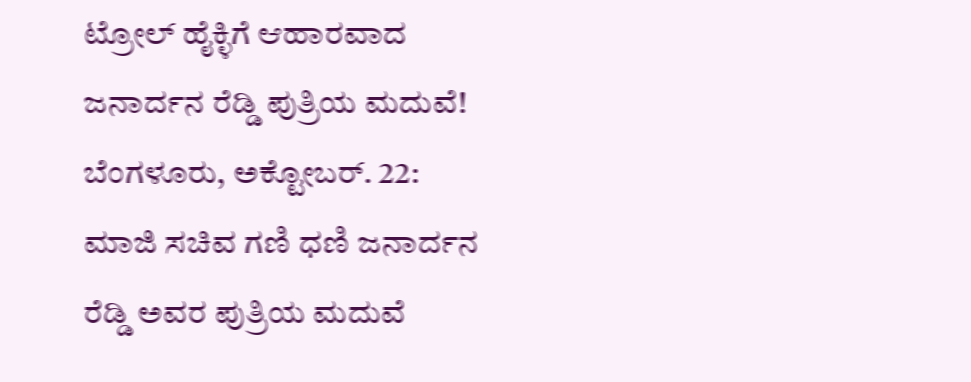ಟ್ರೋಲ್ ಹೈಕ್ಳಿಗೆ ಆಹಾರವಾದ ಜನಾರ್ದನ ರೆಡ್ಡಿ ಪುತ್ರಿಯ ಮದುವೆ!
ಬೆಂಗಳೂರು, ಅಕ್ಟೋಬರ್. 22: ಮಾಜಿ ಸಚಿವ ಗಣಿ ಧಣಿ ಜನಾರ್ದನ ರೆಡ್ಡಿ ಅವರ ಪುತ್ರಿಯ ಮದುವೆ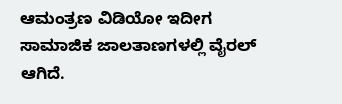ಆಮಂತ್ರಣ ವಿಡಿಯೋ ಇದೀಗ ಸಾಮಾಜಿಕ ಜಾಲತಾಣಗಳಲ್ಲಿ ವೈರಲ್ ಆಗಿದೆ.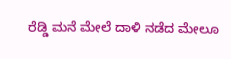ರೆಡ್ಡಿ ಮನೆ ಮೇಲೆ ದಾಳಿ ನಡೆದ ಮೇಲೂ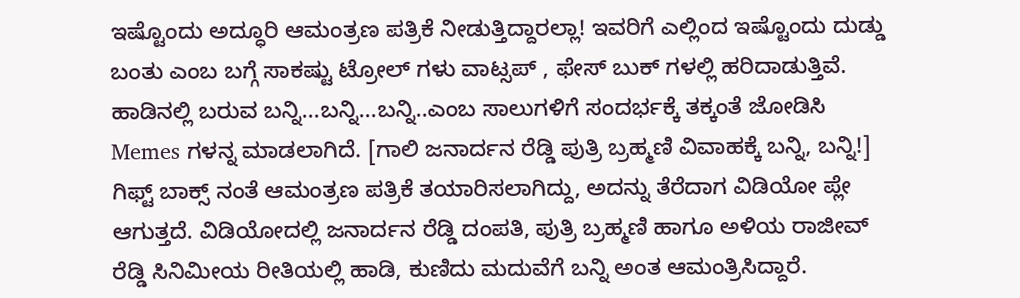ಇಷ್ಟೊಂದು ಅದ್ಧೂರಿ ಆಮಂತ್ರಣ ಪತ್ರಿಕೆ ನೀಡುತ್ತಿದ್ದಾರಲ್ಲಾ! ಇವರಿಗೆ ಎಲ್ಲಿಂದ ಇಷ್ಟೊಂದು ದುಡ್ಡು ಬಂತು ಎಂಬ ಬಗ್ಗೆ ಸಾಕಷ್ಟು ಟ್ರೋಲ್ ಗಳು ವಾಟ್ಸಪ್ , ಫೇಸ್ ಬುಕ್ ಗಳಲ್ಲಿ ಹರಿದಾಡುತ್ತಿವೆ. ಹಾಡಿನಲ್ಲಿ ಬರುವ ಬನ್ನಿ...ಬನ್ನಿ...ಬನ್ನಿ..ಎಂಬ ಸಾಲುಗಳಿಗೆ ಸಂದರ್ಭಕ್ಕೆ ತಕ್ಕಂತೆ ಜೋಡಿಸಿ Memes ಗಳನ್ನ ಮಾಡಲಾಗಿದೆ. [ಗಾಲಿ ಜನಾರ್ದನ ರೆಡ್ಡಿ ಪುತ್ರಿ ಬ್ರಹ್ಮಣಿ ವಿವಾಹಕ್ಕೆ ಬನ್ನಿ, ಬನ್ನಿ!]
ಗಿಫ್ಟ್ ಬಾಕ್ಸ್ ನಂತೆ ಆಮಂತ್ರಣ ಪತ್ರಿಕೆ ತಯಾರಿಸಲಾಗಿದ್ದು, ಅದನ್ನು ತೆರೆದಾಗ ವಿಡಿಯೋ ಪ್ಲೇ ಆಗುತ್ತದೆ. ವಿಡಿಯೋದಲ್ಲಿ ಜನಾರ್ದನ ರೆಡ್ಡಿ ದಂಪತಿ, ಪುತ್ರಿ ಬ್ರಹ್ಮಣಿ ಹಾಗೂ ಅಳಿಯ ರಾಜೀವ್ ರೆಡ್ಡಿ ಸಿನಿಮೀಯ ರೀತಿಯಲ್ಲಿ ಹಾಡಿ, ಕುಣಿದು ಮದುವೆಗೆ ಬನ್ನಿ ಅಂತ ಆಮಂತ್ರಿಸಿದ್ದಾರೆ.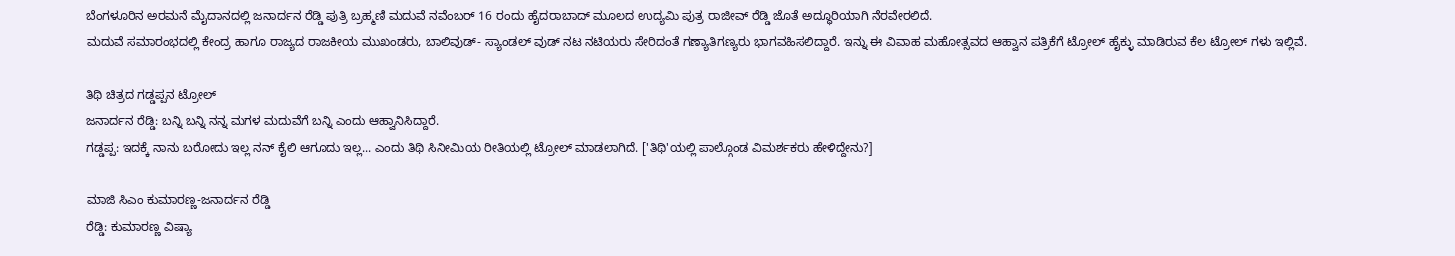ಬೆಂಗಳೂರಿನ ಅರಮನೆ ಮೈದಾನದಲ್ಲಿ ಜನಾರ್ದನ ರೆಡ್ಡಿ ಪುತ್ರಿ ಬ್ರಹ್ಮಣಿ ಮದುವೆ ನವೆಂಬರ್ 16 ರಂದು ಹೈದರಾಬಾದ್ ಮೂಲದ ಉದ್ಯಮಿ ಪುತ್ರ ರಾಜೀವ್ ರೆಡ್ಡಿ ಜೊತೆ ಅದ್ಧೂರಿಯಾಗಿ ನೆರವೇರಲಿದೆ.
ಮದುವೆ ಸಮಾರಂಭದಲ್ಲಿ ಕೇಂದ್ರ ಹಾಗೂ ರಾಜ್ಯದ ರಾಜಕೀಯ ಮುಖಂಡರು, ಬಾಲಿವುಡ್- ಸ್ಯಾಂಡಲ್ ವುಡ್ ನಟ ನಟಿಯರು ಸೇರಿದಂತೆ ಗಣ್ಯಾತಿಗಣ್ಯರು ಭಾಗವಹಿಸಲಿದ್ದಾರೆ. ಇನ್ನು ಈ ವಿವಾಹ ಮಹೋತ್ಸವದ ಆಹ್ವಾನ ಪತ್ರಿಕೆಗೆ ಟ್ರೋಲ್ ಹೈಕ್ಳು ಮಾಡಿರುವ ಕೆಲ ಟ್ರೋಲ್ ಗಳು ಇಲ್ಲಿವೆ.

ತಿಥಿ ಚಿತ್ರದ ಗಡ್ಡಪ್ಪನ ಟ್ರೋಲ್
ಜನಾರ್ದನ ರೆಡ್ಡಿ: ಬನ್ನಿ ಬನ್ನಿ ನನ್ನ ಮಗಳ ಮದುವೆಗೆ ಬನ್ನಿ ಎಂದು ಆಹ್ವಾನಿಸಿದ್ದಾರೆ.
ಗಡ್ಡಪ್ಪ: ಇದಕ್ಕೆ ನಾನು ಬರೋದು ಇಲ್ಲ ನನ್ ಕೈಲಿ ಆಗೂದು ಇಲ್ಲ... ಎಂದು ತಿಥಿ ಸಿನೀಮಿಯ ರೀತಿಯಲ್ಲಿ ಟ್ರೋಲ್ ಮಾಡಲಾಗಿದೆ. ['ತಿಥಿ'ಯಲ್ಲಿ ಪಾಲ್ಗೊಂಡ ವಿಮರ್ಶಕರು ಹೇಳಿದ್ದೇನು?]

ಮಾಜಿ ಸಿಎಂ ಕುಮಾರಣ್ಣ-ಜನಾರ್ದನ ರೆಡ್ಡಿ
ರೆಡ್ಡಿ: ಕುಮಾರಣ್ಣ ವಿಷ್ಯಾ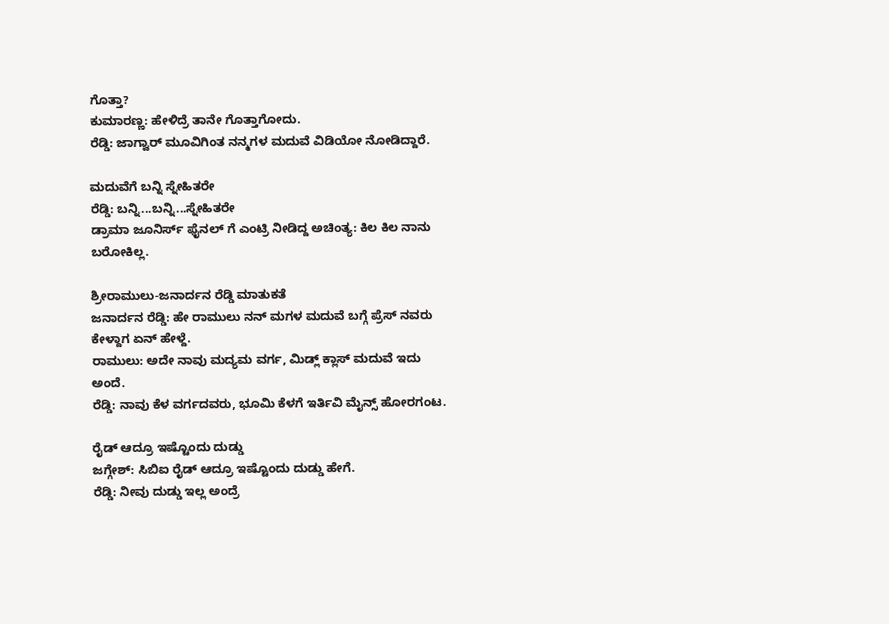ಗೊತ್ತಾ?
ಕುಮಾರಣ್ಣ: ಹೇಳಿದ್ರೆ ತಾನೇ ಗೊತ್ತಾಗೋದು.
ರೆಡ್ಡಿ: ಜಾಗ್ವಾರ್ ಮೂವಿಗಿಂತ ನನ್ಮಗಳ ಮದುವೆ ವಿಡಿಯೋ ನೋಡಿದ್ದಾರೆ.

ಮದುವೆಗೆ ಬನ್ನಿ ಸ್ನೇಹಿತರೇ
ರೆಡ್ಡಿ: ಬನ್ನಿ...ಬನ್ನಿ...ಸ್ನೇಹಿತರೇ
ಡ್ರಾಮಾ ಜೂನಿರ್ಸ್ ಫೈನಲ್ ಗೆ ಎಂಟ್ರಿ ನೀಡಿದ್ದ ಅಚಿಂತ್ಯ: ಕಿಲ ಕಿಲ ನಾನು ಬರೋಕಿಲ್ಲ.

ಶ್ರೀರಾಮುಲು-ಜನಾರ್ದನ ರೆಡ್ಡಿ ಮಾತುಕತೆ
ಜನಾರ್ದನ ರೆಡ್ಡಿ: ಹೇ ರಾಮುಲು ನನ್ ಮಗಳ ಮದುವೆ ಬಗ್ಗೆ ಪ್ರೆಸ್ ನವರು ಕೇಳ್ದಾಗ ಏನ್ ಹೇಳ್ದೆ.
ರಾಮುಲು: ಅದೇ ನಾವು ಮದ್ಯಮ ವರ್ಗ, ಮಿಡ್ಲ್ ಕ್ಲಾಸ್ ಮದುವೆ ಇದು ಅಂದೆ.
ರೆಡ್ಡಿ: ನಾವು ಕೆಳ ವರ್ಗದವರು, ಭೂಮಿ ಕೆಳಗೆ ಇರ್ತಿವಿ ಮೈನ್ಸ್ ಹೋರಗಂಟ.

ರೈಡ್ ಆದ್ರೂ ಇಷ್ಟೊಂದು ದುಡ್ಡು
ಜಗ್ಗೇಶ್: ಸಿಬಿಐ ರೈಡ್ ಆದ್ರೂ ಇಷ್ಟೊಂದು ದುಡ್ಡು ಹೇಗೆ.
ರೆಡ್ಡಿ: ನೀವು ದುಡ್ಡು ಇಲ್ಲ ಅಂದ್ರೆ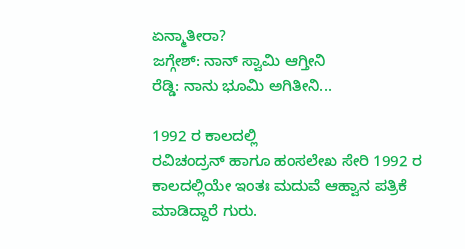ಏನ್ಮಾತೀರಾ?
ಜಗ್ಗೇಶ್: ನಾನ್ ಸ್ವಾಮಿ ಆಗ್ತೀನಿ
ರೆಡ್ಡಿ: ನಾನು ಭೂಮಿ ಅಗಿತೀನಿ...

1992 ರ ಕಾಲದಲ್ಲಿ
ರವಿಚಂದ್ರನ್ ಹಾಗೂ ಹಂಸಲೇಖ ಸೇರಿ 1992 ರ ಕಾಲದಲ್ಲಿಯೇ ಇಂತಃ ಮದುವೆ ಆಹ್ವಾನ ಪತ್ರಿಕೆ ಮಾಡಿದ್ದಾರೆ ಗುರು.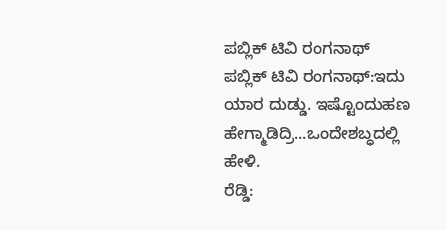ಪಬ್ಲಿಕ್ ಟಿವಿ ರಂಗನಾಥ್
ಪಬ್ಲಿಕ್ ಟಿವಿ ರಂಗನಾಥ್:ಇದು ಯಾರ ದುಡ್ಡು. ಇಷ್ಟೊಂದುಹಣ ಹೇಗ್ಮಾಡಿದ್ರಿ...ಒಂದೇಶಬ್ಧದಲ್ಲಿ ಹೇಳಿ.
ರೆಡ್ಡಿ: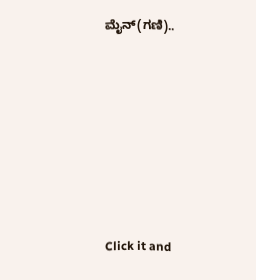ಮೈನ್(ಗಣಿ)..












Click it and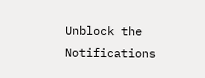Unblock the Notifications